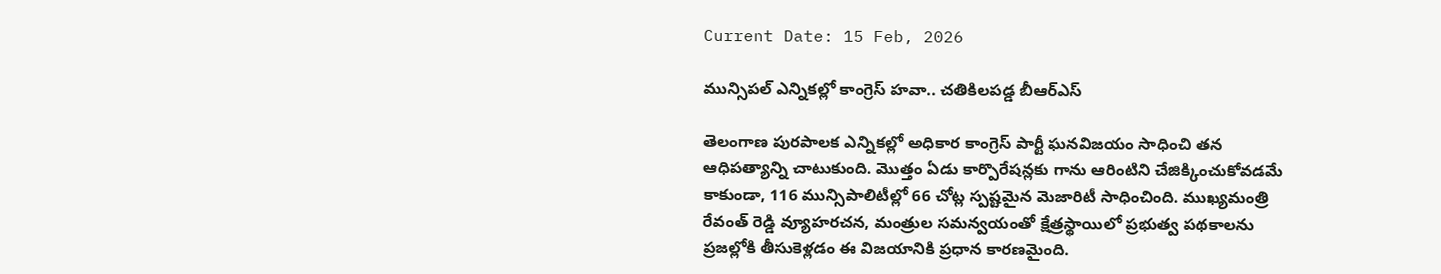Current Date: 15 Feb, 2026

మున్సిపల్ ఎన్నికల్లో కాంగ్రెస్ హవా.. చతికిలపడ్డ బీఆర్‌ఎస్

తెలంగాణ పురపాలక ఎన్నికల్లో అధికార కాంగ్రెస్ పార్టీ ఘనవిజయం సాధించి తన ఆధిపత్యాన్ని చాటుకుంది. మొత్తం ఏడు కార్పొరేషన్లకు గాను ఆరింటిని చేజిక్కించుకోవడమే కాకుండా, 116 మున్సిపాలిటీల్లో 66 చోట్ల స్పష్టమైన మెజారిటీ సాధించింది. ముఖ్యమంత్రి రేవంత్ రెడ్డి వ్యూహరచన, మంత్రుల సమన్వయంతో క్షేత్రస్థాయిలో ప్రభుత్వ పథకాలను ప్రజల్లోకి తీసుకెళ్లడం ఈ విజయానికి ప్రధాన కారణమైంది.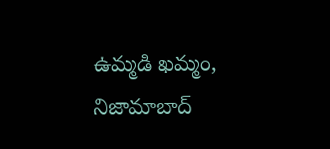ఉమ్మడి ఖమ్మం, నిజామాబాద్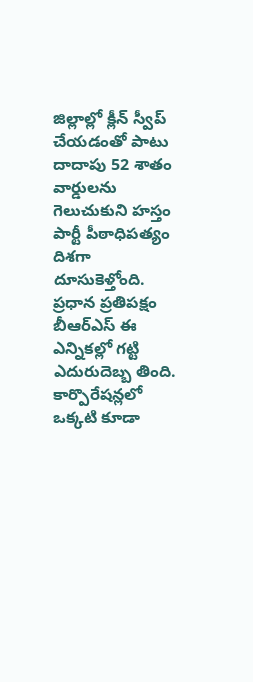జిల్లాల్లో క్లీన్ స్వీప్ చేయడంతో పాటు దాదాపు 52 శాతం వార్డులను గెలుచుకుని హస్తం పార్టీ పీఠాధిపత్యం దిశగా దూసుకెళ్తోంది. ప్రధాన ప్రతిపక్షం బీఆర్‌ఎస్ ఈ ఎన్నికల్లో గట్టి ఎదురుదెబ్బ తింది. కార్పొరేషన్లలో ఒక్కటి కూడా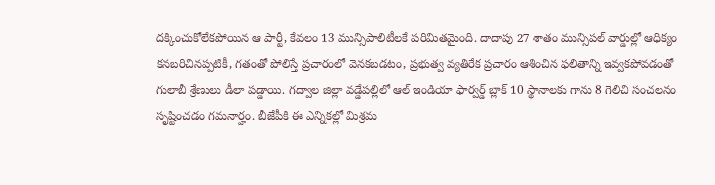దక్కించుకోలేకపోయిన ఆ పార్టీ, కేవలం 13 మున్సిపాలిటీలకే పరిమితమైంది. దాదాపు 27 శాతం మున్సిపల్ వార్డుల్లో ఆధిక్యం కనబరిచినప్పటికీ, గతంతో పోలిస్తే ప్రచారంలో వెనకబడటం, ప్రభుత్వ వ్యతిరేక ప్రచారం ఆశించిన ఫలితాన్ని ఇవ్వకపోవడంతో గులాబీ శ్రేణులు డీలా పడ్డాయి. గద్వాల జిల్లా వడ్డేపల్లిలో ఆల్ ఇండియా ఫార్వర్డ్ బ్లాక్ 10 స్థానాలకు గాను 8 గెలిచి సంచలనం సృష్టించడం గమనార్హం. బీజేపీకి ఈ ఎన్నికల్లో మిశ్రమ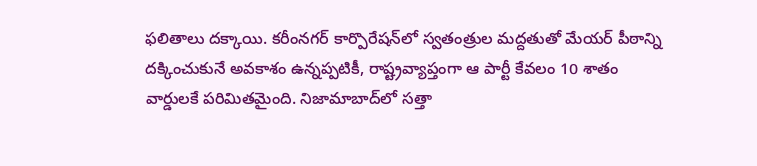ఫలితాలు దక్కాయి. కరీంనగర్ కార్పొరేషన్‌లో స్వతంత్రుల మద్దతుతో మేయర్ పీఠాన్ని దక్కించుకునే అవకాశం ఉన్నప్పటికీ, రాష్ట్రవ్యాప్తంగా ఆ పార్టీ కేవలం 10 శాతం వార్డులకే పరిమితమైంది. నిజామాబాద్‌లో సత్తా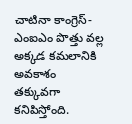చాటినా కాంగ్రెస్-ఎంఐఎం పొత్తు వల్ల అక్కడ కమలానికి అవకాశం తక్కువగా కనిపిస్తోంది.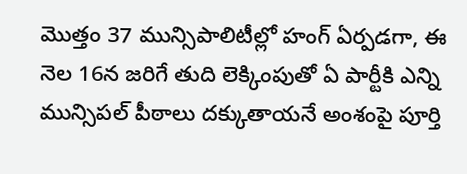మొత్తం 37 మున్సిపాలిటీల్లో హంగ్ ఏర్పడగా, ఈ నెల 16న జరిగే తుది లెక్కింపుతో ఏ పార్టీకి ఎన్ని మున్సిపల్ పీఠాలు దక్కుతాయనే అంశంపై పూర్తి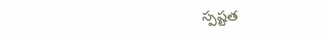స్పష్టత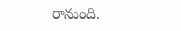రానుంది.